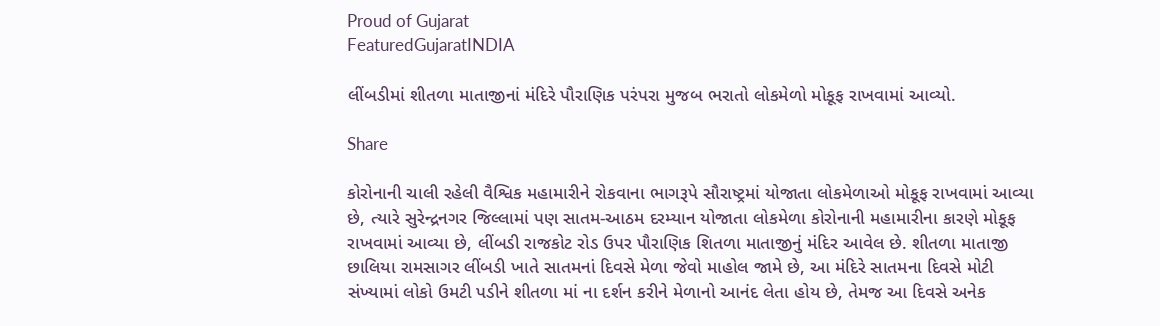Proud of Gujarat
FeaturedGujaratINDIA

લીંબડીમાં શીતળા માતાજીનાં મંદિરે પૌરાણિક પરંપરા મુજબ ભરાતો લોકમેળો મોકૂફ રાખવામાં આવ્યો.

Share

કોરોનાની ચાલી રહેલી વૈશ્વિક મહામારીને રોકવાના ભાગરૂપે સૌરાષ્ટ્રમાં યોજાતા લોકમેળાઓ મોકૂફ રાખવામાં આવ્યા છે, ત્યારે સુરેન્દ્રનગર જિલ્લામાં પણ સાતમ-આઠમ દરમ્યાન યોજાતા લોકમેળા કોરોનાની મહામારીના કારણે મોકૂફ રાખવામાં આવ્યા છે, લીંબડી રાજકોટ રોડ ઉપર પૌરાણિક શિતળા માતાજીનું મંદિર આવેલ છે. શીતળા માતાજી છાલિયા રામસાગર લીંબડી ખાતે સાતમનાં દિવસે મેળા જેવો માહોલ જામે છે, આ મંદિરે સાતમના દિવસે મોટી સંખ્યામાં લોકો ઉમટી પડીને શીતળા માં ના દર્શન કરીને મેળાનો આનંદ લેતા હોય છે, તેમજ આ દિવસે અનેક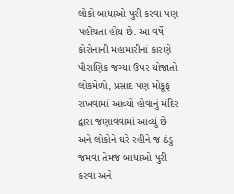લોકો બાધાઓ પુરી કરવા પણ પહોંચતા હોય છે. આ વર્ષે કોરોનાની મહામારીનાં કારણે પૌરાણિક જગ્યા ઉપર યોજાતો લોકમેળો, પ્રસાદ પણ મોકૂફ રાખવામાં આવ્યો હોવાનું મંદિર દ્વારા જણાવવામાં આવ્યું છે અને લોકોને ઘરે રહીને જ ઠંડુ જમવા તેમજ બાધાઓ પુરી કરવા અને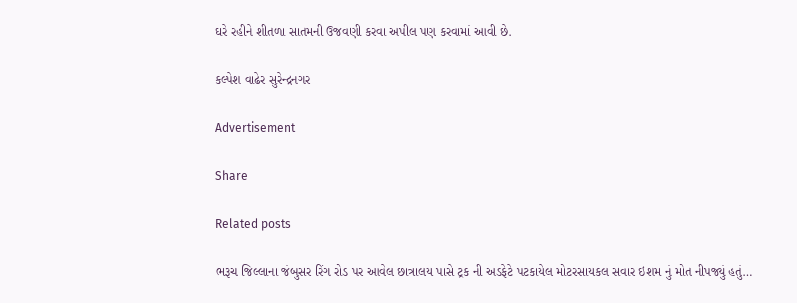ઘરે રહીને શીતળા સાતમની ઉજવણી કરવા અપીલ પણ કરવામાં આવી છે.

કલ્પેશ વાઢેર સુરેન્દ્રનગર

Advertisement

Share

Related posts

ભરૂચ જિલ્લાના જંબુસર રિંગ રોડ પર આવેલ છાત્રાલય પાસે ટ્રક ની અડફેટે પટકાયેલ મોટરસાયકલ સવાર ઇશમ નું મોત નીપજ્યું હતું…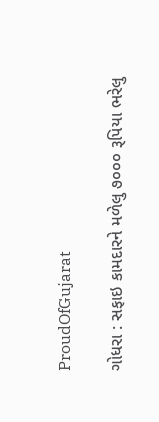ProudOfGujarat

ગોધરા : સફાઇ કામદારને મળેલુ ૭૦૦૦ રૂપિયા ભરેલુ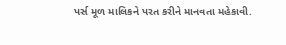પર્સ મૂળ માલિકને પરત કરીને માનવતા મહેકાવી.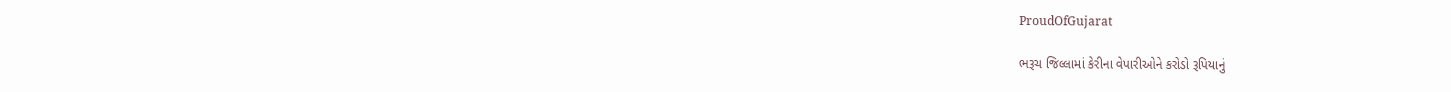ProudOfGujarat

ભરૂચ જિલ્લામાં કેરીના વેપારીઓને કરોડો રૂપિયાનું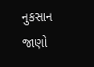નુકસાન જાણો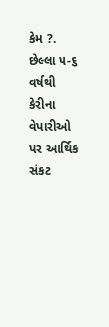કેમ ?. છેલ્લા ૫-૬ વર્ષથી કેરીના વેપારીઓ પર આર્થિક સંકટ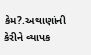કેમ?.અથાણાંની કેરીને વ્યાપક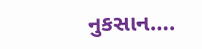નુકસાન….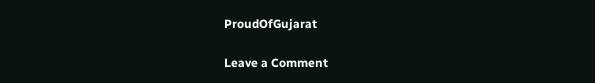ProudOfGujarat

Leave a Comment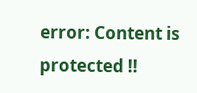error: Content is protected !!